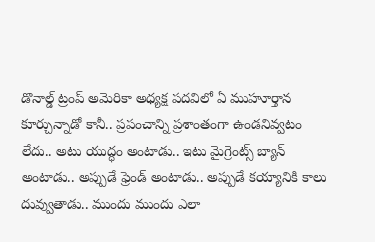డొనాల్డ్ ట్రంప్ అమెరికా అధ్యక్ష పదవిలో ఏ ముహూర్తాన కూర్చున్నాడో కానీ.. ప్రపంచాన్ని ప్రశాంతంగా ఉండనివ్వటం లేదు.. అటు యుద్ధం అంటాడు.. ఇటు మైగ్రెంట్స్ బ్యాన్ అంటాడు.. అప్పుడే ఫ్రెండ్ అంటాడు.. అప్పుడే కయ్యానికి కాలు దువ్వుతాడు.. ముందు ముందు ఎలా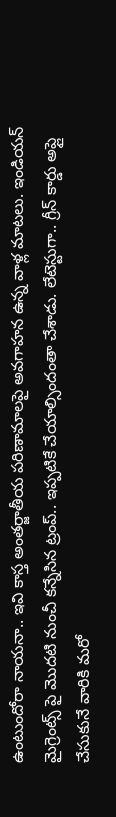ఉంటుందోరా నాయనా.. ఇవి కాస్త అంతర్జాతీయ పరిణామాలపై అవగాహన ఉన్న వాళ్ల మాటలు. ఇండియన్ మైగ్రెంట్స్ పై మొదటి నుంచీ కన్నేసిన ట్రంప్.. ఇప్పటికే చేయాల్సిందంతా చేశాడు. లేటెస్టుగా.. గ్రీన్ కార్డు అప్లై చేసుకునే వారికి మరో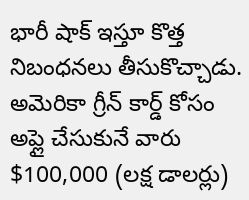భారీ షాక్ ఇస్తూ కొత్త నిబంధనలు తీసుకొచ్చాడు.
అమెరికా గ్రీన్ కార్డ్ కోసం అప్లై చేసుకునే వారు $100,000 (లక్ష డాలర్లు)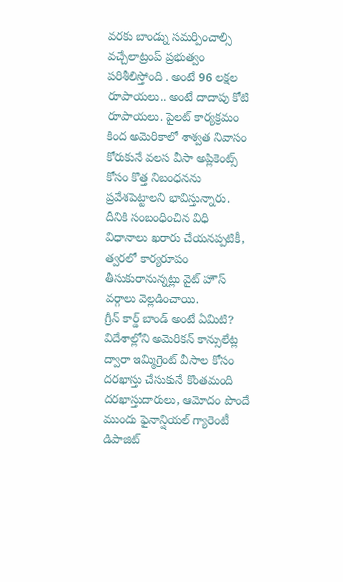వరకు బాండ్ను సమర్పించాల్సి వచ్చేలాట్రంప్ ప్రభుత్వం పరిశీలిస్తోంది . అంటే 96 లక్షల రూపాయలు.. అంటే దాదాపు కోటి రూపాయలు. పైలట్ కార్యక్రమం కింద అమెరికాలో శాశ్వత నివాసం కోరుకునే వలస వీసా అప్లికెంట్స్ కోసం కొత్త నిబంధనను ప్రవేశపెట్టాలని భావిస్తున్నారు. దీనికి సంబంధించిన విధి విధానాలు ఖరారు చేయనప్పటికీ, త్వరలో కార్యరూపం తీసుకురానున్నట్లు వైట్ హౌస్ వర్గాలు వెల్లడించాయి.
గ్రీన్ కార్డ్ బాండ్ అంటే ఏమిటి?
విదేశాల్లోని అమెరికన్ కాన్సులేట్ల ద్వారా ఇమ్మిగ్రెంట్ వీసాల కోసం దరఖాస్తు చేసుకునే కొంతమంది దరఖాస్తుదారులు, ఆమోదం పొందే ముందు ఫైనాన్షియల్ గ్యారెంటీ డిపాజిట్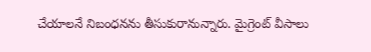చేయాలనే నిబంధనను తీసుకురానున్నారు. మైగ్రెంట్ వీసాలు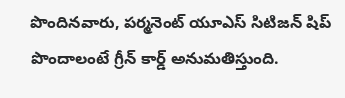పొందినవారు, పర్మనెంట్ యూఎస్ సిటిజన్ షిప్ పొందాలంటే గ్రీన్ కార్డ్ అనుమతిస్తుంది.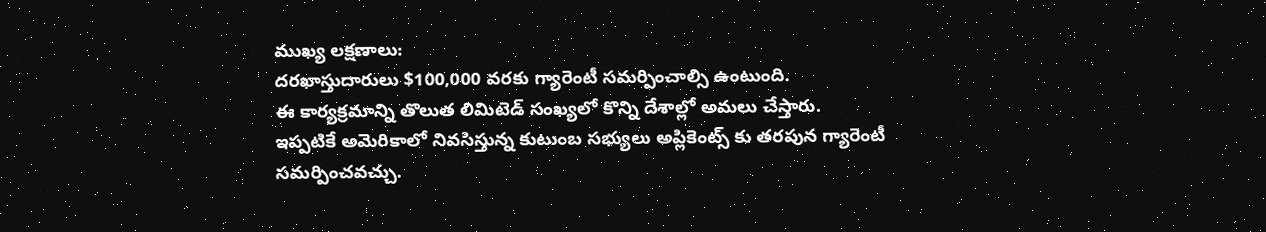ముఖ్య లక్షణాలు:
దరఖాస్తుదారులు $100,000 వరకు గ్యారెంటీ సమర్పించాల్సి ఉంటుంది.
ఈ కార్యక్రమాన్ని తొలుత లిమిటెడ్ సంఖ్యలో కొన్ని దేశాల్లో అమలు చేస్తారు.
ఇప్పటికే అమెరికాలో నివసిస్తున్న కుటుంబ సభ్యులు అప్లికెంట్స్ కు తరపున గ్యారెంటీ సమర్పించవచ్చు.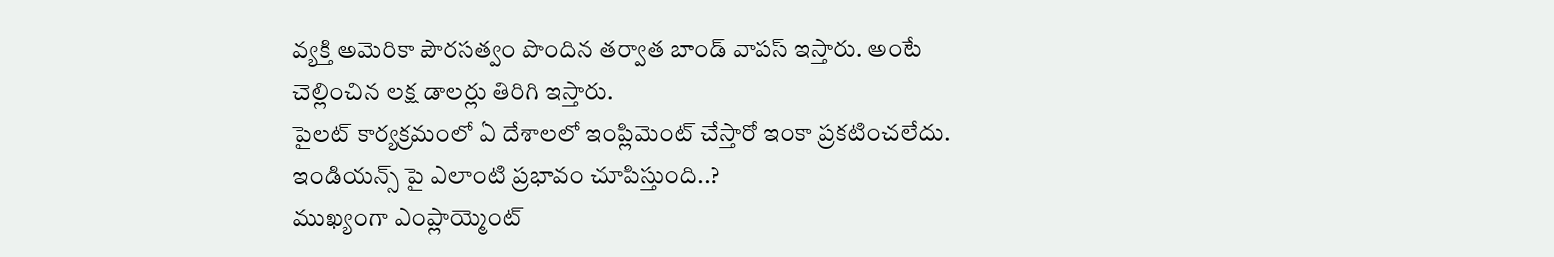వ్యక్తి అమెరికా పౌరసత్వం పొందిన తర్వాత బాండ్ వాపస్ ఇస్తారు. అంటే చెల్లించిన లక్ష డాలర్లు తిరిగి ఇస్తారు.
పైలట్ కార్యక్రమంలో ఏ దేశాలలో ఇంప్లిమెంట్ చేస్తారో ఇంకా ప్రకటించలేదు.
ఇండియన్స్ పై ఎలాంటి ప్రభావం చూపిస్తుంది..?
ముఖ్యంగా ఎంప్లాయ్మెంట్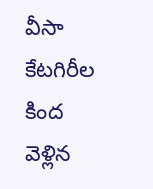వీసా కేటగిరీల కింద వెళ్లిన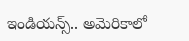ఇండియన్స్.. అమెరికాలో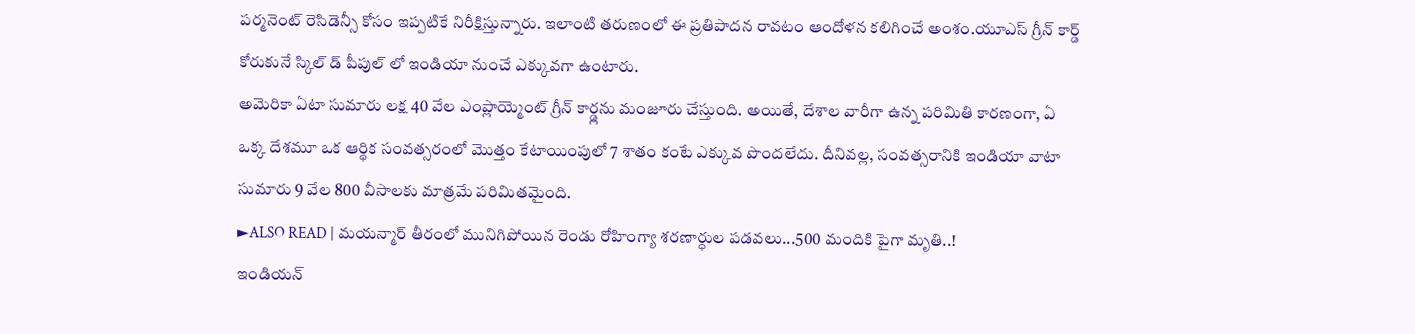పర్మనెంట్ రెసిడెన్సీ కోసం ఇప్పటికే నిరీక్షిస్తున్నారు. ఇలాంటి తరుణంలో ఈ ప్రతిపాదన రావటం ఆందోళన కలిగించే అంశం.యూఎస్ గ్రీన్ కార్డ్ కోరుకునే స్కిల్ డ్ పీపుల్ లో ఇండియా నుంచే ఎక్కువగా ఉంటారు.
అమెరికా ఏటా సుమారు లక్ష 40 వేల ఎంప్లాయ్మెంట్ గ్రీన్ కార్డ్లను మంజూరు చేస్తుంది. అయితే, దేశాల వారీగా ఉన్న పరిమితి కారణంగా, ఏ ఒక్క దేశమూ ఒక ఆర్థిక సంవత్సరంలో మొత్తం కేటాయింపులో 7 శాతం కంటే ఎక్కువ పొందలేదు. దీనివల్ల, సంవత్సరానికి ఇండియా వాటా సుమారు 9 వేల 800 వీసాలకు మాత్రమే పరిమితమైంది.
►ALSO READ | మయన్మార్ తీరంలో మునిగిపోయిన రెండు రోహింగ్యా శరణార్ధుల పడవలు...500 మందికి పైగా మృతి..!
ఇండియన్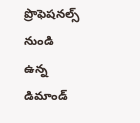ప్రొఫెషనల్స్ నుండి ఉన్న డిమాండ్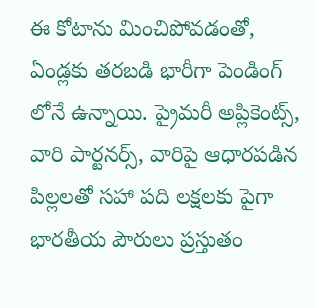ఈ కోటాను మించిపోవడంతో, ఏండ్లకు తరబడి భారీగా పెండింగ్ లోనే ఉన్నాయి. ప్రైమరీ అప్లికెంట్స్, వారి పార్టనర్స్, వారిపై ఆధారపడిన పిల్లలతో సహా పది లక్షలకు పైగా భారతీయ పౌరులు ప్రస్తుతం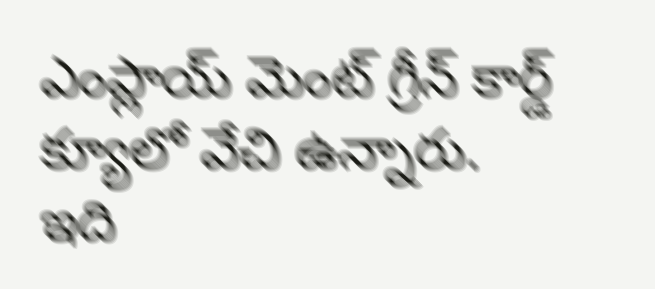ఎంప్లాయ్ మెంట్ గ్రీన్ కార్డ్ క్యూలో వేచి ఉన్నారు.
ఇది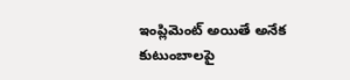ఇంప్లిమెంట్ అయితే అనేక కుటుంబాలపై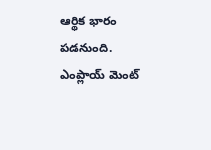ఆర్థిక భారం పడనుంది. ఎంప్లాయ్ మెంట్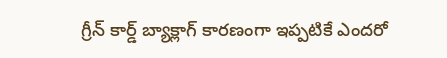గ్రీన్ కార్డ్ బ్యాక్లాగ్ కారణంగా ఇప్పటికే ఎందరో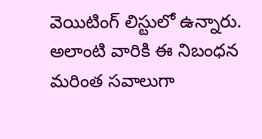వెయిటింగ్ లిస్టులో ఉన్నారు. అలాంటి వారికి ఈ నిబంధన మరింత సవాలుగా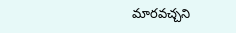మారవచ్చని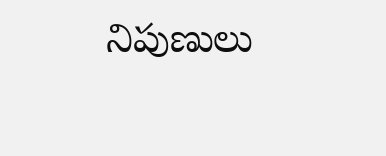నిపుణులు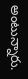అంటున్నారు.